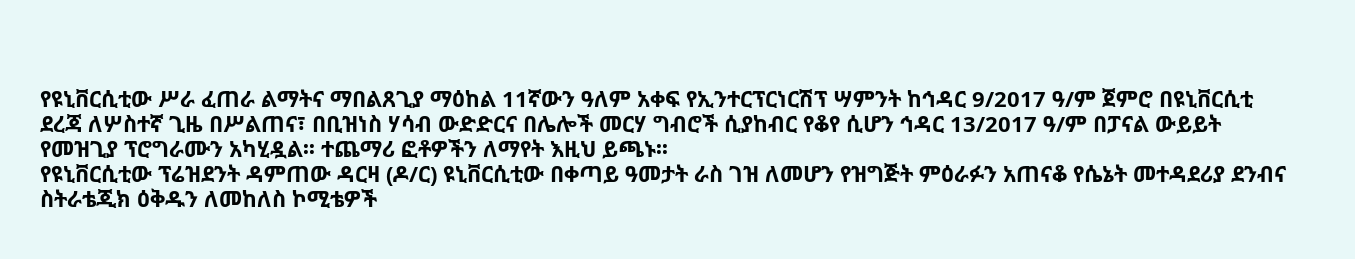የዩኒቨርሲቲው ሥራ ፈጠራ ልማትና ማበልጸጊያ ማዕከል 11ኛውን ዓለም አቀፍ የኢንተርፕርነርሽፕ ሣምንት ከኅዳር 9/2017 ዓ/ም ጀምሮ በዩኒቨርሲቲ ደረጃ ለሦስተኛ ጊዜ በሥልጠና፣ በቢዝነስ ሃሳብ ውድድርና በሌሎች መርሃ ግብሮች ሲያከብር የቆየ ሲሆን ኅዳር 13/2017 ዓ/ም በፓናል ውይይት የመዝጊያ ፕሮግራሙን አካሂዷል፡፡ ተጨማሪ ፎቶዎችን ለማየት እዚህ ይጫኑ፡፡
የዩኒቨርሲቲው ፕሬዝደንት ዳምጠው ዳርዛ (ዶ/ር) ዩኒቨርሲቲው በቀጣይ ዓመታት ራስ ገዝ ለመሆን የዝግጅት ምዕራፉን አጠናቆ የሴኔት መተዳደሪያ ደንብና ስትራቴጂክ ዕቅዱን ለመከለስ ኮሚቴዎች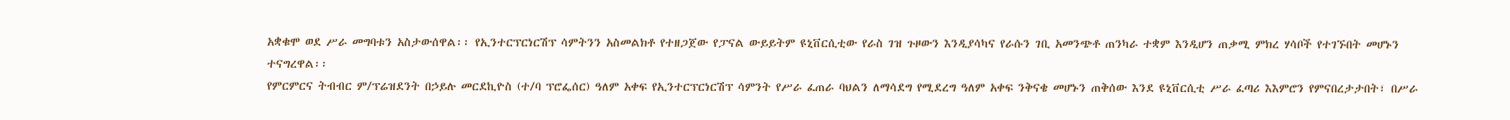አቋቁሞ ወደ ሥራ መግባቱን አስታውሰዋል፡፡ የኢንተርፕርነርሽፕ ሳምትንን አስመልክቶ የተዘጋጀው የፓናል ውይይትም ዩኒቨርሲቲው የራስ ገዝ ጉዞውን እንዲያሳካና የራሱን ገቢ አመንጭቶ ጠንካራ ተቋም እንዲሆን ጠቃሚ ምክረ ሃሳቦች የተገኙበት መሆኑን ተናግረዋል፡፡
የምርምርና ትብብር ም/ፕሬዝደንት በኃይሉ መርደኪዮስ (ተ/ባ ፕሮፌሰር) ዓለም አቀፍ የኢንተርፕርነርሽፕ ሳምንት የሥራ ፈጠራ ባህልን ለማሳደግ የሚደረግ ዓለም አቀፍ ንቅናቄ መሆኑን ጠቅሰው እንደ ዩኒቨርሲቲ ሥራ ፈጣሪ እእምሮን የምናበረታታበት፣ በሥራ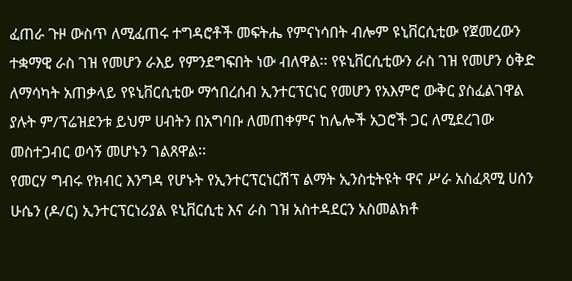ፈጠራ ጉዞ ውስጥ ለሚፈጠሩ ተግዳሮቶች መፍትሔ የምናነሳበት ብሎም ዩኒቨርሲቲው የጀመረውን ተቋማዊ ራስ ገዝ የመሆን ራእይ የምንደግፍበት ነው ብለዋል፡፡ የዩኒቨርሲቲውን ራስ ገዝ የመሆን ዕቅድ ለማሳካት አጠቃላይ የዩኒቨርሲቲው ማኅበረሰብ ኢንተርፕርነር የመሆን የአእምሮ ውቅር ያስፈልገዋል ያሉት ም/ፕሬዝደንቱ ይህም ሀብትን በአግባቡ ለመጠቀምና ከሌሎች አጋሮች ጋር ለሚደረገው መስተጋብር ወሳኝ መሆኑን ገልጸዋል፡፡
የመርሃ ግብሩ የክብር እንግዳ የሆኑት የኢንተርፕርነርሽፕ ልማት ኢንስቲትዩት ዋና ሥራ አስፈጻሚ ሀሰን ሁሴን (ዶ/ር) ኢንተርፕርነሪያል ዩኒቨርሲቲ እና ራስ ገዝ አስተዳደርን አስመልክቶ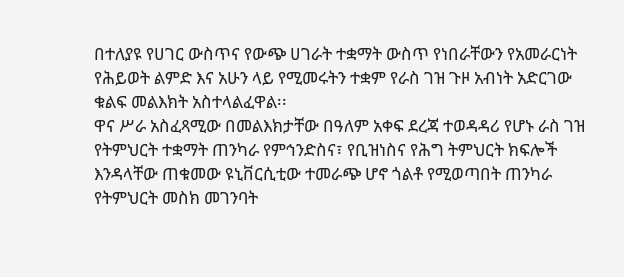በተለያዩ የሀገር ውስጥና የውጭ ሀገራት ተቋማት ውስጥ የነበራቸውን የአመራርነት የሕይወት ልምድ እና አሁን ላይ የሚመሩትን ተቋም የራስ ገዝ ጉዞ አብነት አድርገው ቁልፍ መልእክት አስተላልፈዋል፡፡
ዋና ሥራ አስፈጻሚው በመልእክታቸው በዓለም አቀፍ ደረጃ ተወዳዳሪ የሆኑ ራስ ገዝ የትምህርት ተቋማት ጠንካራ የምኅንድስና፣ የቢዝነስና የሕግ ትምህርት ክፍሎች እንዳላቸው ጠቁመው ዩኒቨርሲቲው ተመራጭ ሆኖ ጎልቶ የሚወጣበት ጠንካራ የትምህርት መስክ መገንባት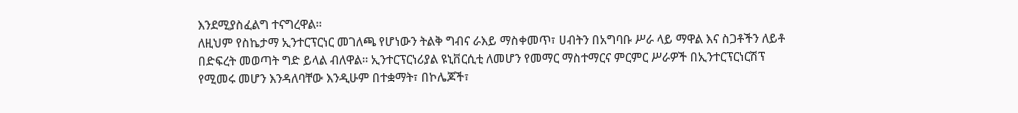እንደሚያስፈልግ ተናግረዋል፡፡
ለዚህም የስኬታማ ኢንተርፕርነር መገለጫ የሆነውን ትልቅ ግብና ራእይ ማስቀመጥ፣ ሀብትን በአግባቡ ሥራ ላይ ማዋል እና ስጋቶችን ለይቶ በድፍረት መወጣት ግድ ይላል ብለዋል፡፡ ኢንተርፕርነሪያል ዩኒቨርሲቲ ለመሆን የመማር ማስተማርና ምርምር ሥራዎች በኢንተርፕርነርሽፕ የሚመሩ መሆን እንዳለባቸው እንዲሁም በተቋማት፣ በኮሌጆች፣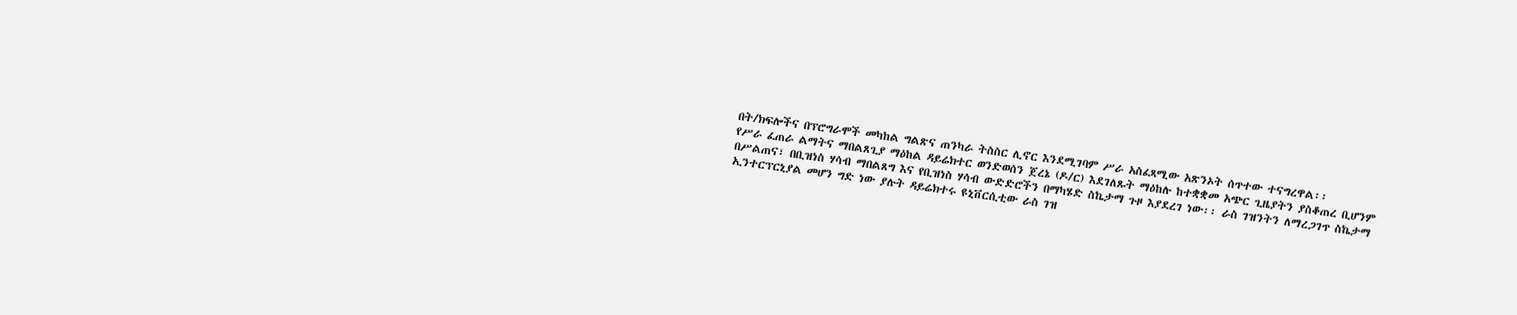በት/ክፍሎችና በፕሮግራሞች መካከል ግልጽና ጠንካራ ትስስር ሊኖር እንደሚገባም ሥራ አስፈጻሚው አጽንኦት ሰጥተው ተናግረዋል፡፡
የሥራ ፈጠራ ልማትና ማበልጸጊያ ማዕከል ዳይሬክተር ወንድወሰን ጀረኔ (ዶ/ር) እደገለጹት ማዕከሉ ከተቋቋመ አጭር ጊዜያትን ያስቆጠረ ቢሆንም በሥልጠና፣ በቢዝነስ ሃሳብ ማበልጸግ እና የቢዝነስ ሃሳብ ውድድሮችን በማካሄድ ስኬታማ ጉዞ እያደረገ ነው፡፡ ራስ ገዝንትን ለማረጋገጥ ስኬታማ ኢንተርፕርኒያል መሆን ግድ ነው ያሉት ዳይሬክተሩ ዩኒቨርሲቲው ራስ ገዝ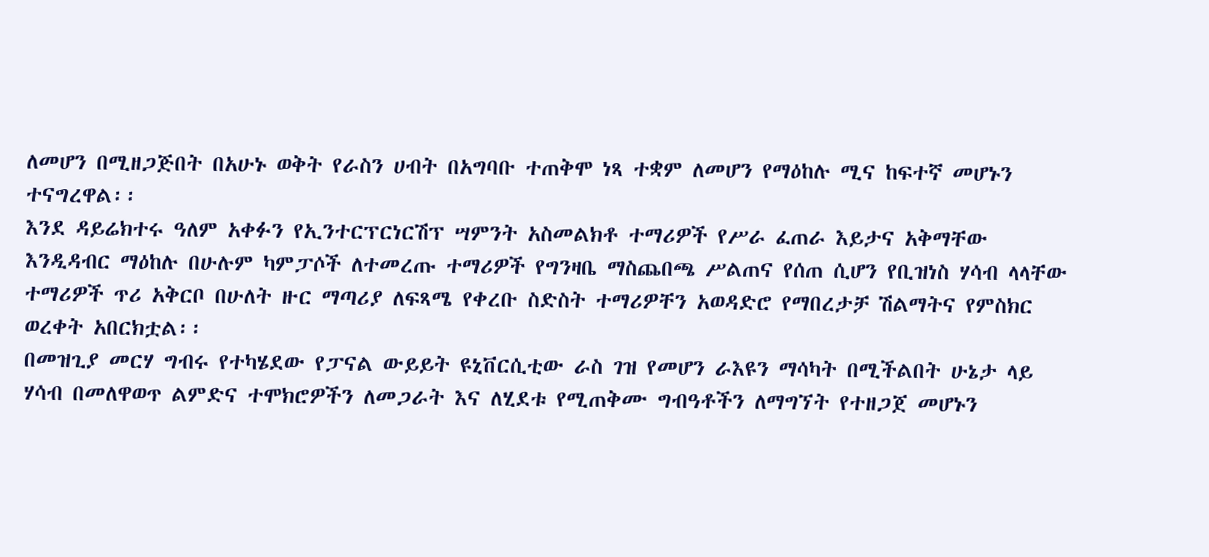ለመሆን በሚዘጋጅበት በአሁኑ ወቅት የራስን ሀብት በአግባቡ ተጠቅሞ ነጻ ተቋም ለመሆን የማዕከሉ ሚና ከፍተኛ መሆኑን ተናግረዋል፡፡
እንደ ዳይሬክተሩ ዓለም አቀፉን የኢንተርፕርነርሽፕ ሣምንት አስመልክቶ ተማሪዎች የሥራ ፈጠራ እይታና አቅማቸው እንዲዳብር ማዕከሉ በሁሉም ካምፓሶች ለተመረጡ ተማሪዎች የግንዛቤ ማስጨበጫ ሥልጠና የሰጠ ሲሆን የቢዝነስ ሃሳብ ላላቸው ተማሪዎች ጥሪ አቅርቦ በሁለት ዙር ማጣሪያ ለፍጻሜ የቀረቡ ስድስት ተማሪዎቸን አወዳድሮ የማበረታቻ ሽልማትና የምስክር ወረቀት አበርክቷል፡፡
በመዝጊያ መርሃ ግብሩ የተካሄደው የፓናል ውይይት ዩኒቨርሲቲው ራስ ገዝ የመሆን ራእዩን ማሳካት በሚችልበት ሁኔታ ላይ ሃሳብ በመለዋወጥ ልምድና ተሞክሮዎችን ለመጋራት እና ለሂደቱ የሚጠቅሙ ግብዓቶችን ለማግኘት የተዘጋጀ መሆኑን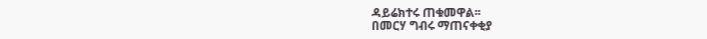ዳይሬክተሩ ጠቁመዋል፡፡
በመርሃ ግብሩ ማጠናቀቂያ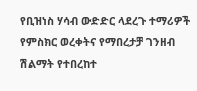የቢዝነስ ሃሳብ ውድድር ላደረጉ ተማሪዎች የምስክር ወረቀትና የማበረታቻ ገንዘብ ሽልማት የተበረከተ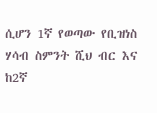ሲሆን 1ኛ የወጣው የቢዝነስ ሃሳብ ስምንት ሺህ ብር እና ከ2ኛ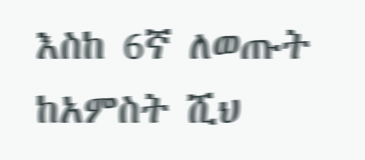እስከ 6ኛ ለወጡት ከአምስት ሺህ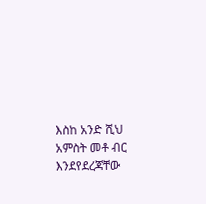እስከ አንድ ሺህ አምስት መቶ ብር እንደየደረጃቸው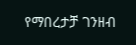የማበረታቻ ገንዘብ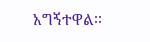አግኝተዋል፡፡